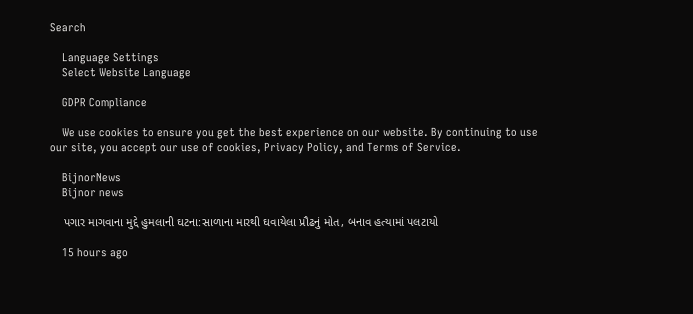Search

    Language Settings
    Select Website Language

    GDPR Compliance

    We use cookies to ensure you get the best experience on our website. By continuing to use our site, you accept our use of cookies, Privacy Policy, and Terms of Service.

    BijnorNews
    Bijnor news

    પગાર માગવાના મુદ્દે હુમલાની ઘટના:સાળાના મારથી ઘવાયેલા પ્રૌઢનું મોત, બનાવ હત્યામાં પલટાયો

    15 hours ago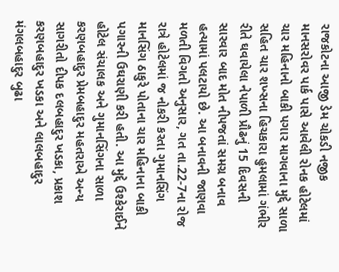રાજકોટના આજી ડેમ ચોકડી નજીક માનસરોવર પાર્ક પાસે આવેલી રોનક હોટેલમાં ચાર મહિનાનો બાકી પગાર માગવાના મુદ્દે સાળા સહિત ચાર શખ્સના હિચકારા હુમલામાં ગંભીર રીતે ઘવાયેલા નેપાળી પ્રૌઢનું 15 દિવસની સારવાર બાદ મોત નીપજતાં સમગ્ર બનાવ હત્યામાં પલટાયો છે. આ બનાવની જાણવા મળતી વિગતો અનુસાર, ગત તા.22-7ના રોજ રાત્રે હોટેલમાં જ નોકરી કરતા ગુમાનસિંગ માનસિંગ ઠાકુરે પોતાના ચાર મહિનાના બાકી પગારની ઉઘરાણી કરી હતી. આ મુદ્દે ઉશ્કેરાઈને હોટેલ સંચાલક અને ગુમાનસિંગના સાળા કરણબહાદુર પ્રેમબહાદુર મહતરાએ અન્ય સાગરીતો દીપક દલબહાદુર ખડકા, પ્રકાશ કરણબહાદુર ખડકા અને લાલબહાદુર મંગલબહાદુર બુઢા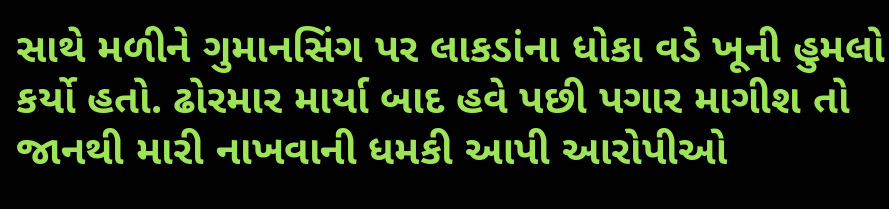સાથે મળીને ગુમાનસિંગ પર લાકડાંના ધોકા વડે ખૂની હુમલો કર્યો હતો. ઢોરમાર માર્યા બાદ હવે પછી પગાર માગીશ તો જાનથી મારી નાખવાની ધમકી આપી આરોપીઓ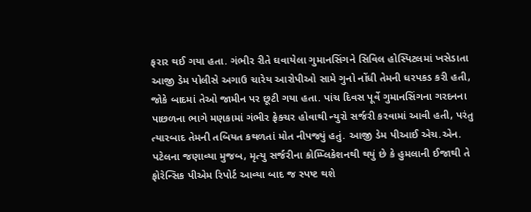ફરાર થઈ ગયા હતા. ગંભીર રીતે ઘવાયેલા ગુમાનસિંગને સિવિલ હોસ્પિટલમાં ખસેડાતા આજી ડેમ પોલીસે અગાઉ ચારેય આરોપીઓ સામે ગુનો નોંધી તેમની ધરપકડ કરી હતી, જોકે બાદમાં તેઓ જામીન પર છૂટી ગયા હતા. પાંચ દિવસ પૂર્વે ગુમાનસિંગના ગરદનના પાછળના ભાગે મણકામાં ગંભીર ફ્રેક્ચર હોવાથી ન્યુરો સર્જરી કરવામાં આવી હતી, પરંતુ ત્યારબાદ તેમની તબિયત કથળતાં મોત નીપજ્યું હતું. આજી ડેમ પીઆઈ એચ.એન. પટેલના જણાવ્યા મુજબ, મૃત્યુ સર્જરીના કોમ્પ્લિકેશનથી થયું છે કે હુમલાની ઈજાથી તે ફોરેન્સિક પીએમ રિપોર્ટ આવ્યા બાદ જ સ્પષ્ટ થશે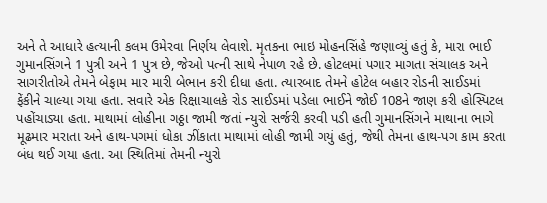અને તે આધારે હત્યાની કલમ ઉમેરવા નિર્ણય લેવાશે. મૃતકના ભાઇ મોહનસિંહે જણાવ્યું હતું કે, મારા ભાઈ ગુમાનસિંગને 1 પુત્રી અને 1 પુત્ર છે, જેઓ પત્ની સાથે નેપાળ રહે છે. હોટલમાં પગાર માગતા સંચાલક અને સાગરીતોએ તેમને બેફામ માર મારી બેભાન કરી દીધા હતા. ત્યારબાદ તેમને હોટેલ બહાર રોડની સાઈડમાં ફેંકીને ચાલ્યા ગયા હતા. સવારે એક રિક્ષાચાલકે રોડ સાઈડમાં પડેલા ભાઈને જોઈ 108ને જાણ કરી હોસ્પિટલ પહોંચાડ્યા હતા. માથામાં લોહીના ગઠ્ઠા જામી જતાં ન્યુરો સર્જરી કરવી પડી હતી ગુમાનસિંગને માથાના ભાગે મૂઢમાર મરાતા અને હાથ-પગમાં ધોકા ઝીંકાતા માથામાં લોહી જામી ગયું હતું, જેથી તેમના હાથ-પગ કામ કરતા બંધ થઈ ગયા હતા. આ સ્થિતિમાં તેમની ન્યુરો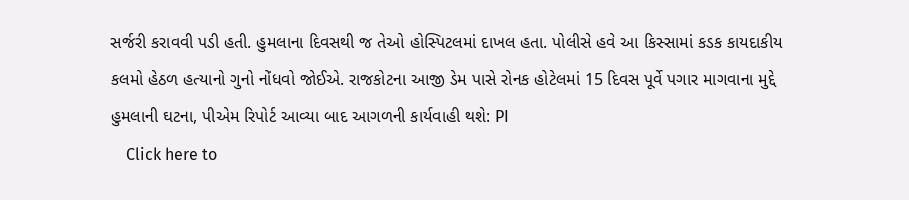સર્જરી કરાવવી પડી હતી. હુમલાના દિવસથી જ તેઓ હોસ્પિટલમાં દાખલ હતા. પોલીસે હવે આ કિસ્સામાં કડક કાયદાકીય કલમો હેઠળ હત્યાનો ગુનો નોંધવો જોઈએ. રાજકોટના આજી ડેમ પાસે રોનક હોટેલમાં 15 દિવસ પૂર્વે પગાર માગવાના મુદ્દે હુમલાની ઘટના, પીએમ રિપોર્ટ આવ્યા બાદ આગળની કાર્યવાહી થશે: PI
    Click here to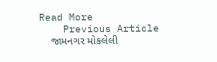Read More
    Previous Article
    જામનગર મોકલેલી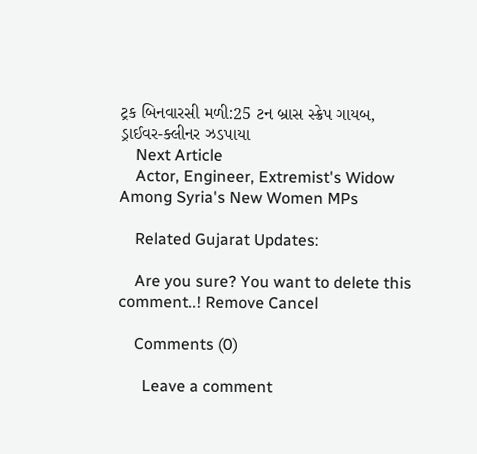ટ્રક બિનવારસી મળી:25 ટન બ્રાસ સ્ક્રેપ ગાયબ, ડ્રાઈવર-ક્લીનર ઝડપાયા
    Next Article
    Actor, Engineer, Extremist's Widow Among Syria's New Women MPs

    Related Gujarat Updates:

    Are you sure? You want to delete this comment..! Remove Cancel

    Comments (0)

      Leave a comment